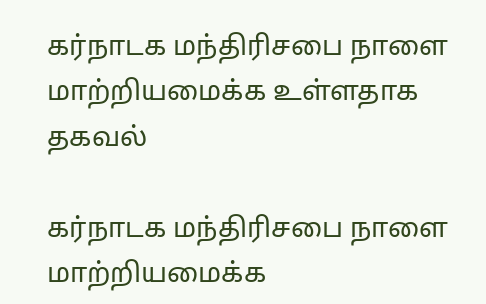கர்நாடக மந்திரிசபை நாளை மாற்றியமைக்க உள்ளதாக தகவல்

கர்நாடக மந்திரிசபை நாளை மாற்றியமைக்க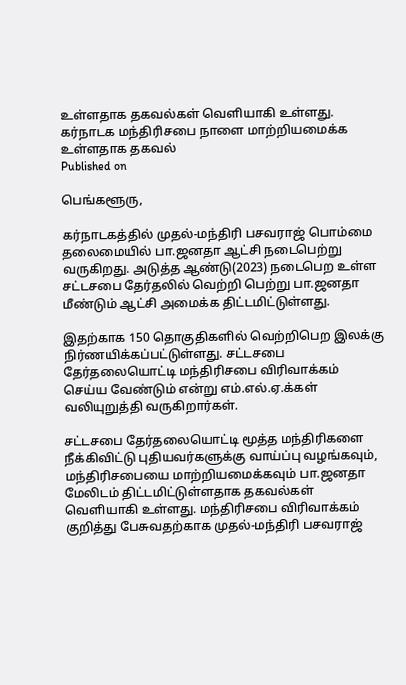உள்ளதாக தகவல்கள் வெளியாகி உள்ளது.
கர்நாடக மந்திரிசபை நாளை மாற்றியமைக்க உள்ளதாக தகவல்
Published on

பெங்களூரு,

கர்நாடகத்தில் முதல்-மந்திரி பசவராஜ் பொம்மை தலைமையில் பா.ஜனதா ஆட்சி நடைபெற்று வருகிறது. அடுத்த ஆண்டு(2023) நடைபெற உள்ள சட்டசபை தேர்தலில் வெற்றி பெற்று பா.ஜனதா மீண்டும் ஆட்சி அமைக்க திட்டமிட்டுள்ளது.

இதற்காக 150 தொகுதிகளில் வெற்றிபெற இலக்கு நிர்ணயிக்கப்பட்டுள்ளது. சட்டசபை தேர்தலையொட்டி மந்திரிசபை விரிவாக்கம் செய்ய வேண்டும் என்று எம்.எல்.ஏ.க்கள் வலியுறுத்தி வருகிறார்கள்.

சட்டசபை தேர்தலையொட்டி மூத்த மந்திரிகளை நீக்கிவிட்டு புதியவர்களுக்கு வாய்ப்பு வழங்கவும், மந்திரிசபையை மாற்றியமைக்கவும் பா.ஜனதா மேலிடம் திட்டமிட்டுள்ளதாக தகவல்கள் வெளியாகி உள்ளது. மந்திரிசபை விரிவாக்கம் குறித்து பேசுவதற்காக முதல்-மந்திரி பசவராஜ்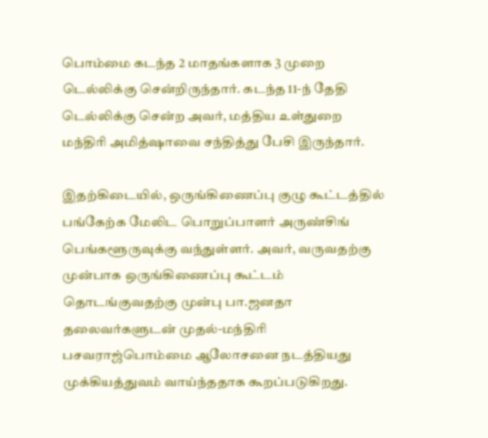பொம்மை கடந்த 2 மாதங்களாக 3 முறை டெல்லிக்கு சென்றிருந்தார். கடந்த 11-ந் தேதி டெல்லிக்கு சென்ற அவர், மத்திய உள்துறை மந்திரி அமித்ஷாவை சந்தித்து பேசி இருந்தார்.

இதற்கிடையில், ஒருங்கிணைப்பு குழு கூட்டத்தில் பங்கேற்க மேலிட பொறுப்பாளர் அருண்சிங் பெங்களூருவுக்கு வந்துள்ளர். அவர், வருவதற்கு முன்பாக ஒருங்கிணைப்பு கூட்டம் தொடங்குவதற்கு முன்பு பா.ஜனதா தலைவர்களுடன் முதல்-மந்திரி பசவராஜ்பொம்மை ஆலோசனை நடத்தியது முக்கியத்துவம் வாய்ந்ததாக கூறப்படுகிறது.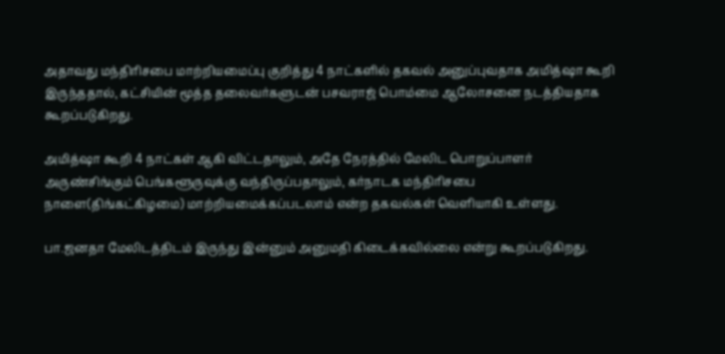அதாவது மந்திரிசபை மாற்றியமைப்பு குறித்து 4 நாட்களில் தகவல் அனுப்புவதாக அமித்ஷா கூறி இருந்ததால், கட்சியின் மூத்த தலைவர்களுடன் பசவராஜ் பொம்மை ஆலோசனை நடத்தியதாக கூறப்படுகிறது.

அமித்ஷா கூறி 4 நாட்கள் ஆகி விட்டதாலும், அதே நேரத்தில் மேலிட பொறுப்பாளர் அருண்சிங்கும் பெங்களூருவுக்கு வந்திருப்பதாலும், கர்நாடக மந்திரிசபை நாளை(திங்கட்கிழமை) மாற்றியமைக்கப்படலாம் என்ற தகவல்கள் வெளியாகி உள்ளது.

பா.ஜனதா மேலிடத்திடம் இருந்து இன்னும் அனுமதி கிடைக்கவில்லை என்று கூறப்படுகிறது.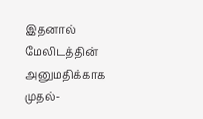இதனால் மேலிடத்தின் அனுமதிக்காக முதல்-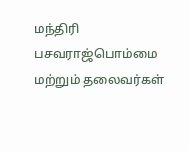மந்திரி பசவராஜ்பொம்மை மற்றும் தலைவர்கள்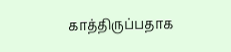காத்திருப்பதாக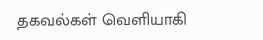தகவல்கள் வெளியாகி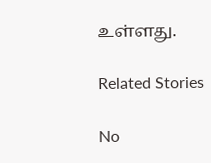உள்ளது.

Related Stories

No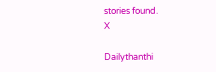stories found.
X

Dailythanthi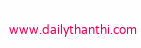www.dailythanthi.com